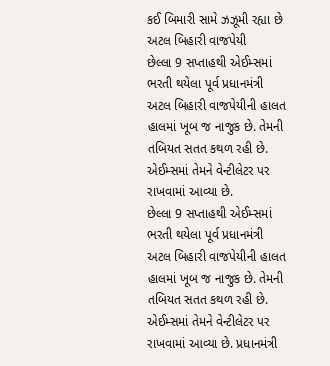કઈ બિમારી સામે ઝઝૂમી રહ્યા છે અટલ બિહારી વાજપેયી
છેલ્લા 9 સપ્તાહથી એઈમ્સમાં ભરતી થયેલા પૂર્વ પ્રધાનમંત્રી અટલ બિહારી વાજપેયીની હાલત હાલમાં ખૂબ જ નાજુક છે. તેમની તબિયત સતત કથળ રહી છે. એઈમ્સમાં તેમને વેન્ટીલેટર પર રાખવામાં આવ્યા છે.
છેલ્લા 9 સપ્તાહથી એઈમ્સમાં ભરતી થયેલા પૂર્વ પ્રધાનમંત્રી અટલ બિહારી વાજપેયીની હાલત હાલમાં ખૂબ જ નાજુક છે. તેમની તબિયત સતત કથળ રહી છે. એઈમ્સમાં તેમને વેન્ટીલેટર પર રાખવામાં આવ્યા છે. પ્રધાનમંત્રી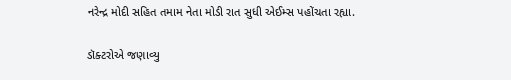નરેન્દ્ર મોદી સહિત તમામ નેતા મોડી રાત સુધી એઈમ્સ પહોંચતા રહ્યા.

ડૉક્ટરોએ જણાવ્યુ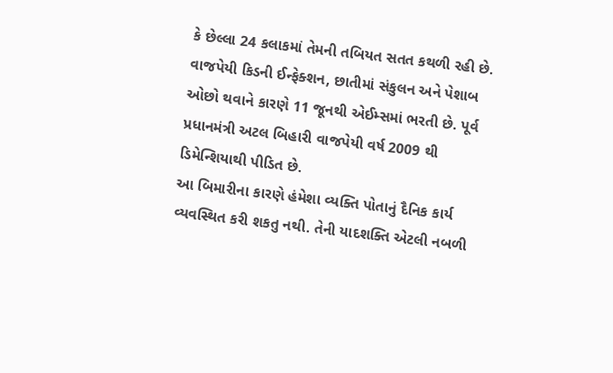કે છેલ્લા 24 કલાકમાં તેમની તબિયત સતત કથળી રહી છે. વાજપેયી કિડની ઈન્ફેક્શન, છાતીમાં સંકુલન અને પેશાબ ઓછો થવાને કારણે 11 જૂનથી એઈમ્સમાં ભરતી છે. પૂર્વ પ્રધાનમંત્રી અટલ બિહારી વાજપેયી વર્ષ 2009 થી ડિમેન્શિયાથી પીડિત છે.
આ બિમારીના કારણે હંમેશા વ્યક્તિ પોતાનું દૈનિક કાર્ય વ્યવસ્થિત કરી શકતુ નથી. તેની યાદશક્તિ એટલી નબળી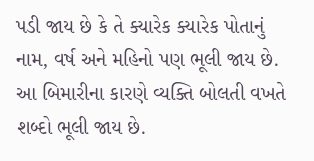પડી જાય છે કે તે ક્યારેક ક્યારેક પોતાનું નામ, વર્ષ અને મહિનો પણ ભૂલી જાય છે. આ બિમારીના કારણે વ્યક્તિ બોલતી વખતે શબ્દો ભૂલી જાય છે.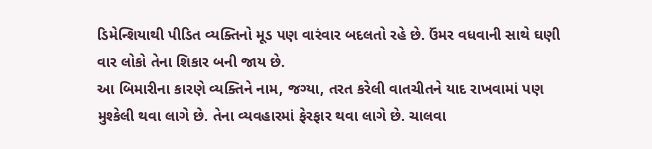ડિમેન્શિયાથી પીડિત વ્યક્તિનો મૂડ પણ વારંવાર બદલતો રહે છે. ઉંમર વધવાની સાથે ઘણી વાર લોકો તેના શિકાર બની જાય છે.
આ બિમારીના કારણે વ્યક્તિને નામ, જગ્યા, તરત કરેલી વાતચીતને યાદ રાખવામાં પણ મુશ્કેલી થવા લાગે છે. તેના વ્યવહારમાં ફેરફાર થવા લાગે છે. ચાલવા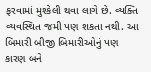ફરવામાં મુશ્કેલી થવા લાગે છે. વ્યક્તિ વ્યવસ્થિત જમી પણ શકતા નથી. આ બિમારી બીજી બિમારીઓનું પણ કારણ બને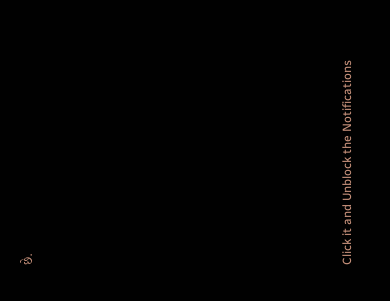છે.












Click it and Unblock the Notifications